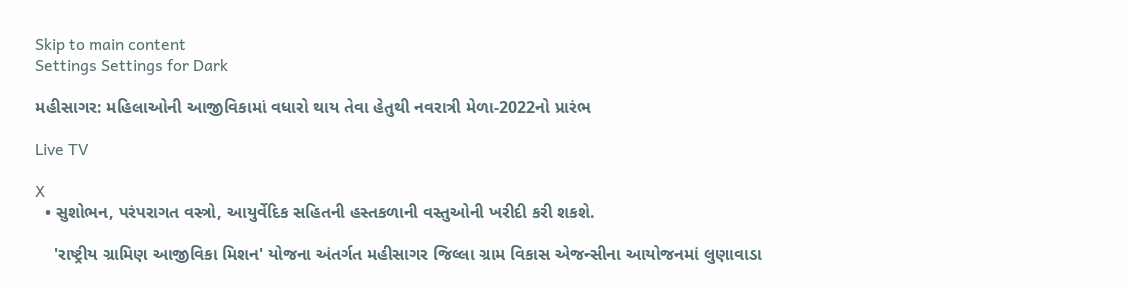Skip to main content
Settings Settings for Dark

મહીસાગર: મહિલાઓની આજીવિકામાં વધારો થાય તેવા હેતુથી નવરાત્રી મેળા-2022નો પ્રારંભ

Live TV

X
  • સુશોભન, પરંપરાગત વસ્ત્રો, આયુર્વેદિક સહિતની હસ્તકળાની વસ્તુઓની ખરીદી કરી શકશે.

    'રાષ્ટ્રીય ગ્રામિણ આજીવિકા મિશન' યોજના અંતર્ગત મહીસાગર જિલ્લા ગ્રામ વિકાસ એજન્સીના આયોજનમાં લુણાવાડા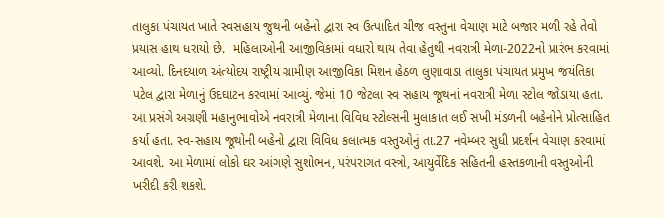તાલુકા પંચાયત ખાતે સ્વસહાય જુથની બહેનો દ્વારા સ્વ ઉત્પાદિત ચીજ વસ્તુના વેચાણ માટે બજાર મળી રહે તેવો પ્રયાસ હાથ ધરાયો છે.  મહિલાઓની આજીવિકામાં વધારો થાય તેવા હેતુથી નવરાત્રી મેળા-2022નો પ્રારંભ કરવામાં આવ્યો. દિનદયાળ અંત્યોદય રાષ્ટ્રીય ગ્રામીણ આજીવિકા મિશન હેઠળ લુણાવાડા તાલુકા પંચાયત પ્રમુખ જયંતિકા પટેલ દ્વારા મેળાનું ઉદઘાટન કરવામાં આવ્યું. જેમાં 10 જેટલા સ્વ સહાય જૂથનાં નવરાત્રી મેળા સ્ટોલ જોડાયા હતા. આ પ્રસંગે અગ્રણી મહાનુભાવોએ નવરાત્રી મેળાના વિવિધ સ્ટોલ્સની મુલાકાત લઈ સખી મંડળની બહેનોને પ્રોત્સાહિત કર્યા હતા. સ્વ-સહાય જૂથોની બહેનો દ્વારા વિવિધ કલાત્મક વસ્તુઓનું તા.27 નવેમ્બર સુધી પ્રદર્શન વેચાણ કરવામાં આવશે. આ મેળામાં લોકો ઘર આંગણે સુશોભન, પરંપરાગત વસ્ત્રો, આયુર્વેદિક સહિતની હસ્તકળાની વસ્તુઓની ખરીદી કરી શકશે.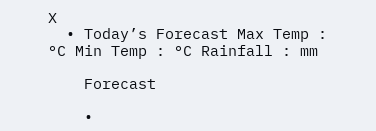X
  • Today’s Forecast Max Temp : °C Min Temp : °C Rainfall : mm

    Forecast

    •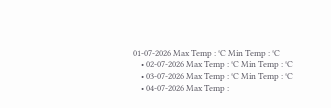01-07-2026 Max Temp : °C Min Temp : °C
    • 02-07-2026 Max Temp : °C Min Temp : °C
    • 03-07-2026 Max Temp : °C Min Temp : °C
    • 04-07-2026 Max Temp :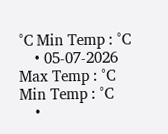°C Min Temp : °C
    • 05-07-2026 Max Temp : °C Min Temp : °C
    •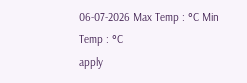06-07-2026 Max Temp : °C Min Temp : °C
apply